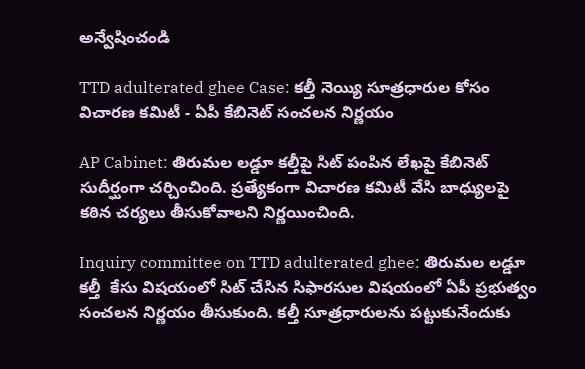అన్వేషించండి

TTD adulterated ghee Case: కల్తీ నెయ్యి సూత్రధారుల కోసం విచారణ కమిటీ - ఏపీ కేబినెట్ సంచలన నిర్ణయం

AP Cabinet: తిరుమల లడ్డూ కల్తీపై సిట్ పంపిన లేఖపై కేబినెట్ సుదీర్ఘంగా చర్చించింది. ప్రత్యేకంగా విచారణ కమిటీ వేసి బాధ్యులపై కఠిన చర్యలు తీసుకోవాలని నిర్ణయించింది.

Inquiry committee on TTD adulterated ghee: తిరుమల లడ్డూ కల్తీ  కేసు విషయంలో సిట్ చేసిన సిఫారసుల విషయంలో ఏపీ ప్రభుత్వం సంచలన నిర్ణయం తీసుకుంది. కల్తీ సూత్రధారులను పట్టుకునేందుకు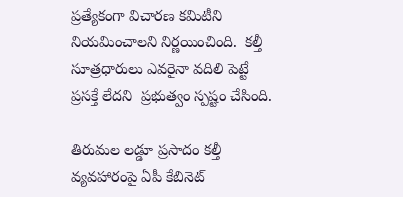ప్రత్యేకంగా విచారణ కమిటీని నియమించాలని నిర్ణయించింది.  కల్తీ సూత్రధారులు ఎవరైనా వదిలి పెట్టే ప్రసక్తే లేదని  ప్రభుత్వం స్పష్టం చేసింది.

తిరుమల లడ్డూ ప్రసాదం కల్తీ వ్యవహారంపై ఏపీ కేబినెట్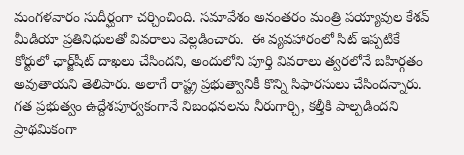మంగళవారం సుదీర్ఘంగా చర్చించింది. సమావేశం అనంతరం మంత్రి పయ్యావుల కేశవ్ మీడియా ప్రతినిధులతో వివరాలు వెల్లడించారు.  ఈ వ్యవహారంలో సిట్ ఇప్పటికే కోర్టులో ఛార్జ్‌షీట్ దాఖలు చేసిందని, అందులోని పూర్తి వివరాలు త్వరలోనే బహిర్గతం అవుతాయని తెలిపారు. అలాగే రాష్ట్ర ప్రభుత్వానికీ కొన్ని సిఫారసులు చేసిందన్నారు. గత ప్రభుత్వం ఉద్దేశపూర్వకంగానే నిబంధనలను నీరుగార్చి, కల్తీకి పాల్పడిందని ప్రాథమికంగా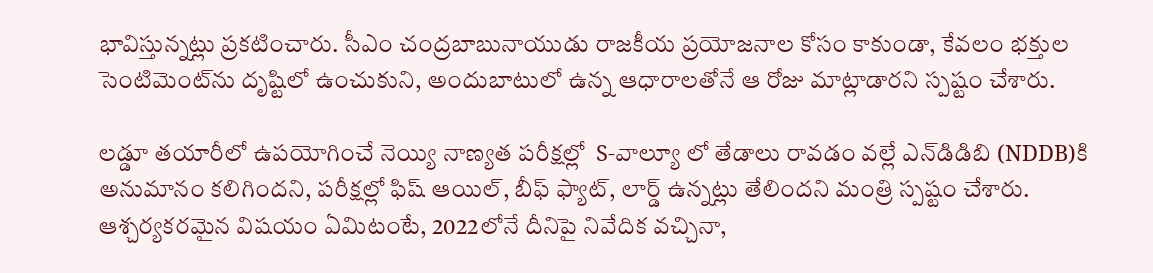భావిస్తున్నట్లు ప్రకటించారు. సీఎం చంద్రబాబునాయుడు రాజకీయ ప్రయోజనాల కోసం కాకుండా, కేవలం భక్తుల సెంటిమెంట్‌ను దృష్టిలో ఉంచుకుని, అందుబాటులో ఉన్న ఆధారాలతోనే ఆ రోజు మాట్లాడారని స్పష్టం చేశారు.

లడ్డూ తయారీలో ఉపయోగించే నెయ్యి నాణ్యత పరీక్షల్లో  S-వాల్యూ లో తేడాలు రావడం వల్లే ఎన్‌డిడిబి (NDDB)కి అనుమానం కలిగిందని, పరీక్షల్లో ఫిష్ ఆయిల్, బీఫ్ ఫ్యాట్, లార్డ్ ఉన్నట్లు తేలిందని మంత్రి స్పష్టం చేశారు.  ఆశ్చర్యకరమైన విషయం ఏమిటంటే, 2022లోనే దీనిపై నివేదిక వచ్చినా,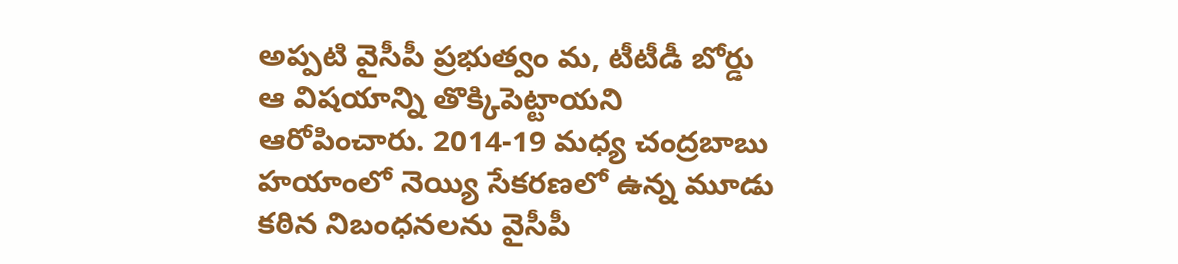అప్పటి వైసీపీ ప్రభుత్వం మ, టీటీడీ బోర్డు ఆ విషయాన్ని తొక్కిపెట్టాయని ఆరోపించారు. 2014-19 మధ్య చంద్రబాబు హయాంలో నెయ్యి సేకరణలో ఉన్న మూడు కఠిన నిబంధనలను వైసీపీ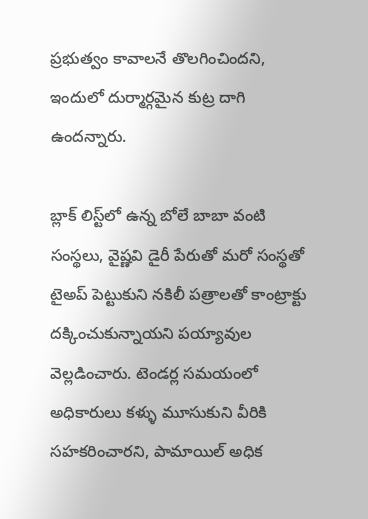ప్రభుత్వం కావాలనే తొలగించిందని, ఇందులో దుర్మార్గమైన కుట్ర దాగి ఉందన్నారు.

బ్లాక్ లిస్ట్‌లో ఉన్న బోలే బాబా వంటి సంస్థలు, వైష్ణవి డైరీ పేరుతో మరో సంస్థతో టైఅప్ పెట్టుకుని నకిలీ పత్రాలతో కాంట్రాక్టు దక్కించుకున్నాయని పయ్యావుల వెల్లడించారు. టెండర్ల సమయంలో అధికారులు కళ్ళు మూసుకుని వీరికి సహకరించారని, పామాయిల్ అధిక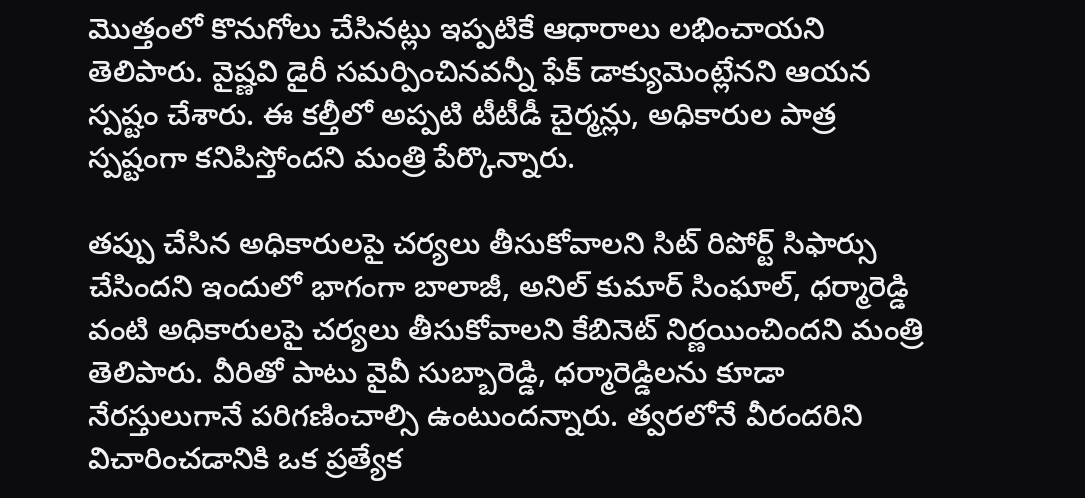మొత్తంలో కొనుగోలు చేసినట్లు ఇప్పటికే ఆధారాలు లభించాయని తెలిపారు. వైష్ణవి డైరీ సమర్పించినవన్నీ ఫేక్ డాక్యుమెంట్లేనని ఆయన స్పష్టం చేశారు. ఈ కల్తీలో అప్పటి టీటీడీ చైర్మన్లు, అధికారుల పాత్ర స్పష్టంగా కనిపిస్తోందని మంత్రి పేర్కొన్నారు.

తప్పు చేసిన అధికారులపై చర్యలు తీసుకోవాలని సిట్ రిపోర్ట్ సిఫార్సు చేసిందని ఇందులో భాగంగా బాలాజీ, అనిల్ కుమార్ సింఘాల్, ధర్మారెడ్డి వంటి అధికారులపై చర్యలు తీసుకోవాలని కేబినెట్ నిర్ణయించిందని మంత్రి తెలిపారు. వీరితో పాటు వైవీ సుబ్బారెడ్డి, ధర్మారెడ్డిలను కూడా నేరస్తులుగానే పరిగణించాల్సి ఉంటుందన్నారు. త్వరలోనే వీరందరిని విచారించడానికి ఒక ప్రత్యేక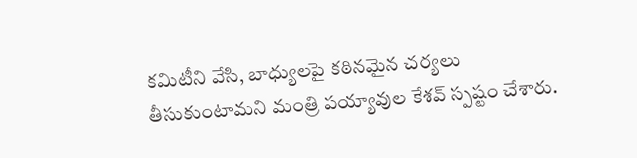కమిటీని వేసి, బాధ్యులపై కఠినమైన చర్యలు తీసుకుంటామని మంత్రి పయ్యావుల కేశవ్ స్పష్టం చేశారు.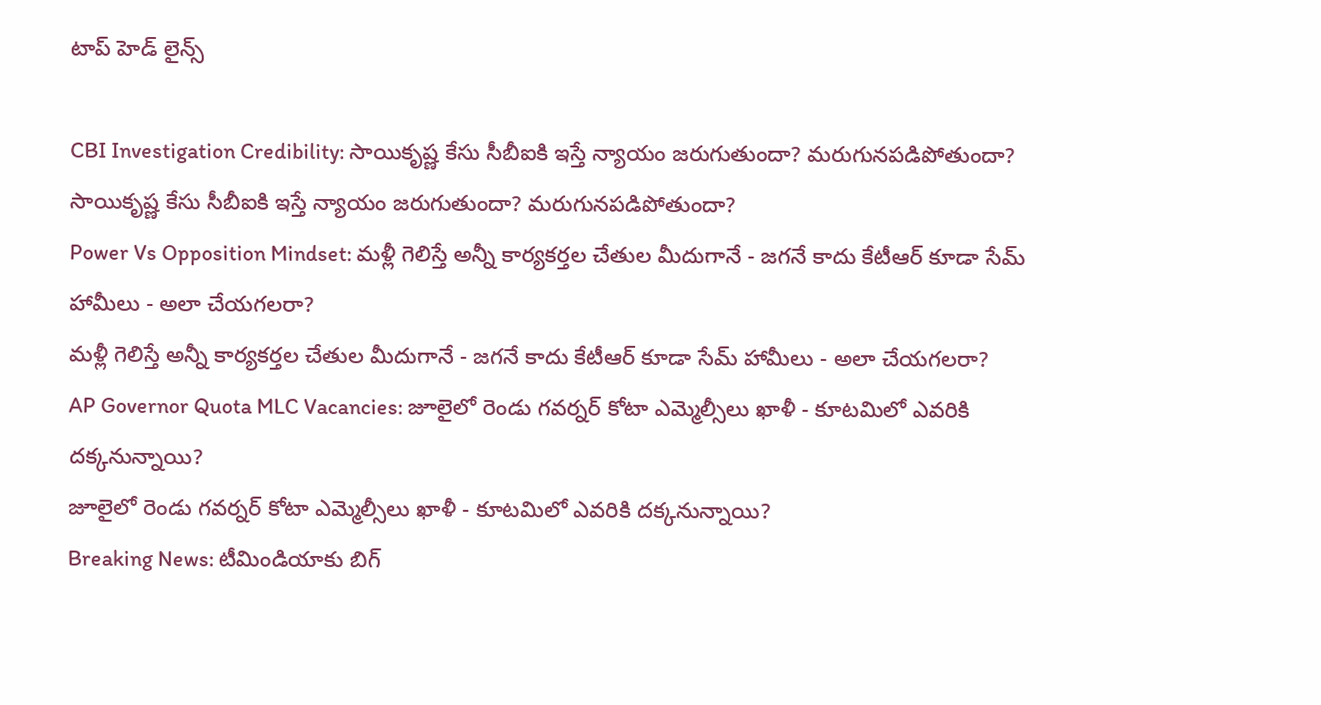టాప్ హెడ్ లైన్స్

CBI Investigation Credibility: సాయికృష్ణ కేసు సీబీఐకి ఇస్తే న్యాయం జరుగుతుందా? మరుగునపడిపోతుందా?
సాయికృష్ణ కేసు సీబీఐకి ఇస్తే న్యాయం జరుగుతుందా? మరుగునపడిపోతుందా?
Power Vs Opposition Mindset: మళ్లీ గెలిస్తే అన్నీ కార్యకర్తల చేతుల మీదుగానే - జగనే కాదు కేటీఆర్ కూడా సేమ్ హామీలు - అలా చేయగలరా?
మళ్లీ గెలిస్తే అన్నీ కార్యకర్తల చేతుల మీదుగానే - జగనే కాదు కేటీఆర్ కూడా సేమ్ హామీలు - అలా చేయగలరా?
AP Governor Quota MLC Vacancies: జూలైలో రెండు గవర్నర్ కోటా ఎమ్మెల్సీలు ఖాళీ - కూటమిలో ఎవరికి దక్కనున్నాయి?
జూలైలో రెండు గవర్నర్ కోటా ఎమ్మెల్సీలు ఖాళీ - కూటమిలో ఎవరికి దక్కనున్నాయి?
Breaking News: టీమిండియాకు బిగ్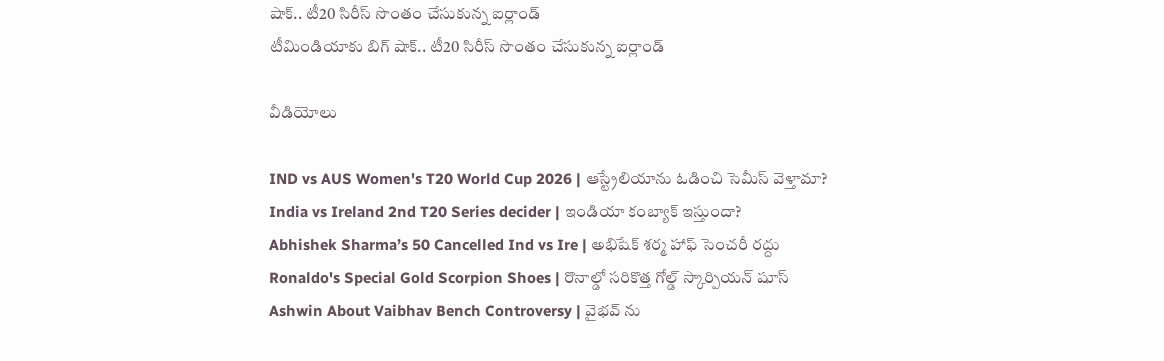షాక్.. టీ20 సిరీస్ సొంతం చేసుకున్న ఐర్లాండ్
టీమిండియాకు బిగ్ షాక్.. టీ20 సిరీస్ సొంతం చేసుకున్న ఐర్లాండ్

వీడియోలు

IND vs AUS Women's T20 World Cup 2026 | ఆస్ట్రేలియాను ఓడించి సెమీస్ వెళ్తామా?
India vs Ireland 2nd T20 Series decider | ఇండియా కంబ్యాక్ ఇస్తుందా?
Abhishek Sharma’s 50 Cancelled Ind vs Ire | అభిషేక్ శర్మ హాఫ్ సెంచరీ రద్దు
Ronaldo's Special Gold Scorpion Shoes | రొనాల్డో సరికొత్త గోల్డ్ స్కార్పియన్ షూస్
Ashwin About Vaibhav Bench Controversy | వైభవ్ ను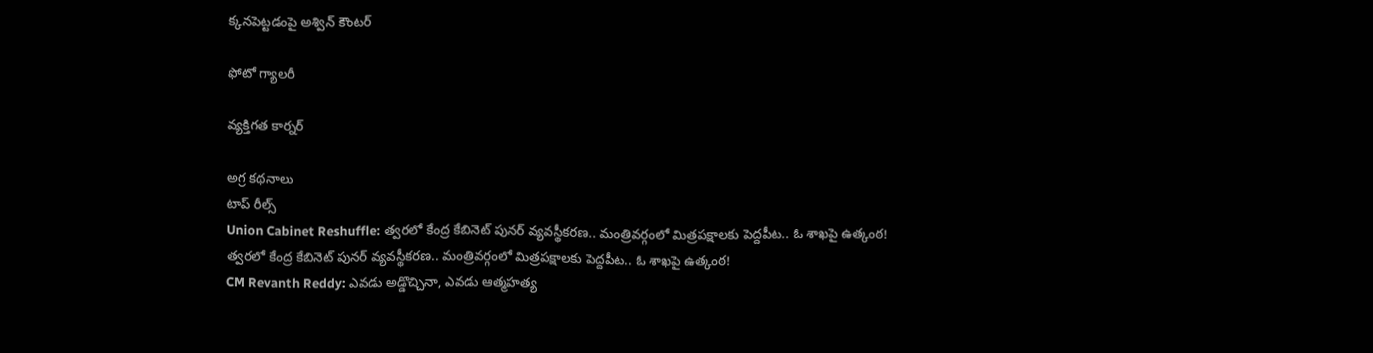క్కనపెట్టడంపై అశ్విన్ కౌంటర్

ఫోటో గ్యాలరీ

వ్యక్తిగత కార్నర్

అగ్ర కథనాలు
టాప్ రీల్స్
Union Cabinet Reshuffle: త్వరలో కేంద్ర కేబినెట్ పునర్ వ్యవస్థీకరణ.. మంత్రివర్గంలో మిత్రపక్షాలకు పెద్దపీట.. ఓ శాఖపై ఉత్కంఠ!
త్వరలో కేంద్ర కేబినెట్ పునర్ వ్యవస్థీకరణ.. మంత్రివర్గంలో మిత్రపక్షాలకు పెద్దపీట.. ఓ శాఖపై ఉత్కంఠ!
CM Revanth Reddy: ఎవడు అడ్డొచ్చినా, ఎవడు ఆత్మహత్య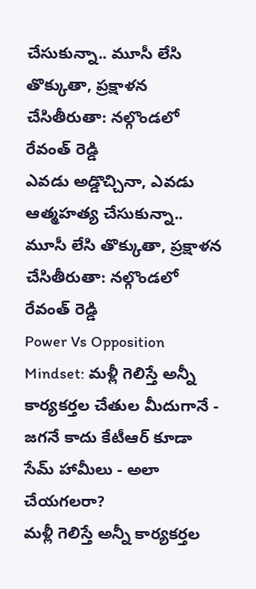చేసుకున్నా.. మూసీ లేసి తొక్కుతా, ప్రక్షాళన చేసితీరుతా: నల్గొండలో రేవంత్ రెడ్డి
ఎవడు అడ్డొచ్చినా, ఎవడు ఆత్మహత్య చేసుకున్నా.. మూసీ లేసి తొక్కుతా, ప్రక్షాళన చేసితీరుతా: నల్గొండలో రేవంత్ రెడ్డి
Power Vs Opposition Mindset: మళ్లీ గెలిస్తే అన్నీ కార్యకర్తల చేతుల మీదుగానే - జగనే కాదు కేటీఆర్ కూడా సేమ్ హామీలు - అలా చేయగలరా?
మళ్లీ గెలిస్తే అన్నీ కార్యకర్తల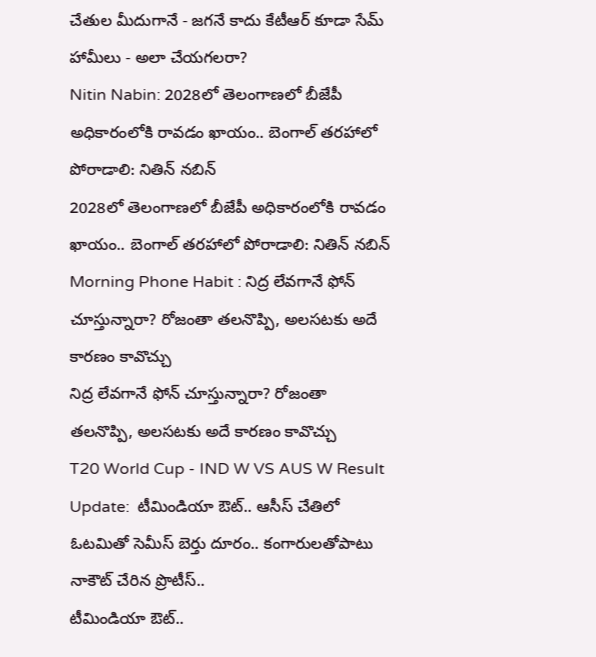చేతుల మీదుగానే - జగనే కాదు కేటీఆర్ కూడా సేమ్ హామీలు - అలా చేయగలరా?
Nitin Nabin: 2028లో తెలంగాణలో బీజేపీ అధికారంలోకి రావడం ఖాయం.. బెంగాల్ తరహాలో పోరాడాలి: నితిన్ నబిన్
2028లో తెలంగాణలో బీజేపీ అధికారంలోకి రావడం ఖాయం.. బెంగాల్ తరహాలో పోరాడాలి: నితిన్ నబిన్
Morning Phone Habit : నిద్ర లేవగానే ఫోన్ చూస్తున్నారా? రోజంతా తలనొప్పి, అలసటకు అదే కారణం కావొచ్చు
నిద్ర లేవగానే ఫోన్ చూస్తున్నారా? రోజంతా తలనొప్పి, అలసటకు అదే కారణం కావొచ్చు
T20 World Cup - IND W VS AUS W Result Update:  టీమిండియా ఔట్.. ఆసీస్ చేతిలో ఓట‌మితో సెమీస్ బెర్తు దూరం.. కంగారుల‌తోపాటు నాకౌట్ చేరిన ప్రొటీస్..
టీమిండియా ఔట్..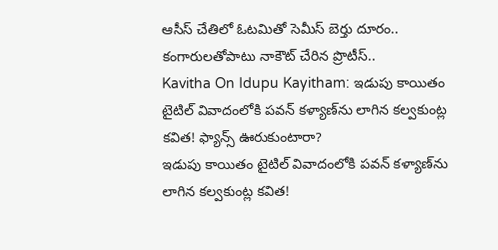ఆసీస్ చేతిలో ఓట‌మితో సెమీస్ బెర్తు దూరం.. కంగారుల‌తోపాటు నాకౌట్ చేరిన ప్రొటీస్..
Kavitha On Idupu Kayitham: ఇడుపు కాయితం టైటిల్ వివాదంలోకి పవన్ కళ్యాణ్‌ను లాగిన కల్వకుంట్ల కవిత! ఫ్యాన్స్ ఊరుకుంటారా?
ఇడుపు కాయితం టైటిల్ వివాదంలోకి పవన్ కళ్యాణ్‌ను లాగిన కల్వకుంట్ల కవిత!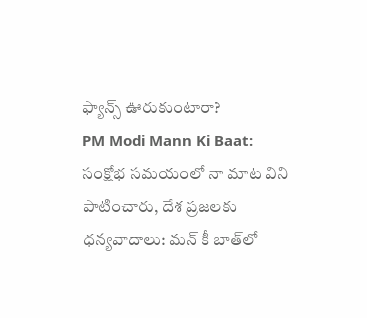ఫ్యాన్స్ ఊరుకుంటారా?
PM Modi Mann Ki Baat: సంక్షోభ సమయంలో నా మాట విని పాటించారు, దేశ ప్రజలకు ధన్యవాదాలు: మన్ కీ బాత్‌లో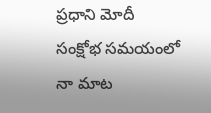ప్రధాని మోదీ
సంక్షోభ సమయంలో నా మాట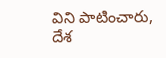విని పాటించారు, దేశ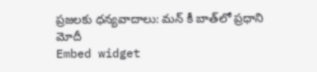ప్రజలకు ధన్యవాదాలు: మన్ కీ బాత్‌లో ప్రధాని మోదీ
Embed widget